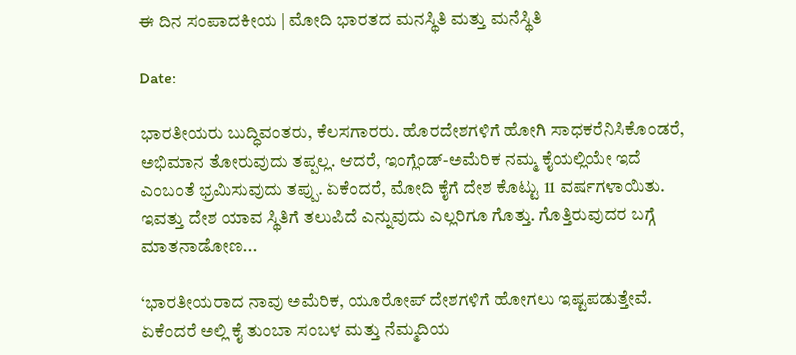ಈ ದಿನ ಸಂಪಾದಕೀಯ | ಮೋದಿ ಭಾರತದ ಮನಸ್ಥಿತಿ ಮತ್ತು ಮನೆಸ್ಥಿತಿ

Date:

ಭಾರತೀಯರು ಬುದ್ಧಿವಂತರು, ಕೆಲಸಗಾರರು. ಹೊರದೇಶಗಳಿಗೆ ಹೋಗಿ ಸಾಧಕರೆನಿಸಿಕೊಂಡರೆ, ಅಭಿಮಾನ ತೋರುವುದು ತಪ್ಪಲ್ಲ. ಆದರೆ, ಇಂಗ್ಲೆಂಡ್-ಅಮೆರಿಕ ನಮ್ಮ ಕೈಯಲ್ಲಿಯೇ ಇದೆ ಎಂಬಂತೆ ಭ್ರಮಿಸುವುದು ತಪ್ಪು. ಏಕೆಂದರೆ, ಮೋದಿ ಕೈಗೆ ದೇಶ ಕೊಟ್ಟು 11 ವರ್ಷಗಳಾಯಿತು. ಇವತ್ತು ದೇಶ ಯಾವ ಸ್ಥಿತಿಗೆ ತಲುಪಿದೆ ಎನ್ನುವುದು ಎಲ್ಲರಿಗೂ ಗೊತ್ತು. ಗೊತ್ತಿರುವುದರ ಬಗ್ಗೆ ಮಾತನಾಡೋಣ...

‘ಭಾರತೀಯರಾದ ನಾವು ಅಮೆರಿಕ, ಯೂರೋಪ್ ದೇಶಗಳಿಗೆ ಹೋಗಲು ಇಷ್ಟಪಡುತ್ತೇವೆ. ಏಕೆಂದರೆ ಅಲ್ಲಿ ಕೈ ತುಂಬಾ ಸಂಬಳ ಮತ್ತು ನೆಮ್ಮದಿಯ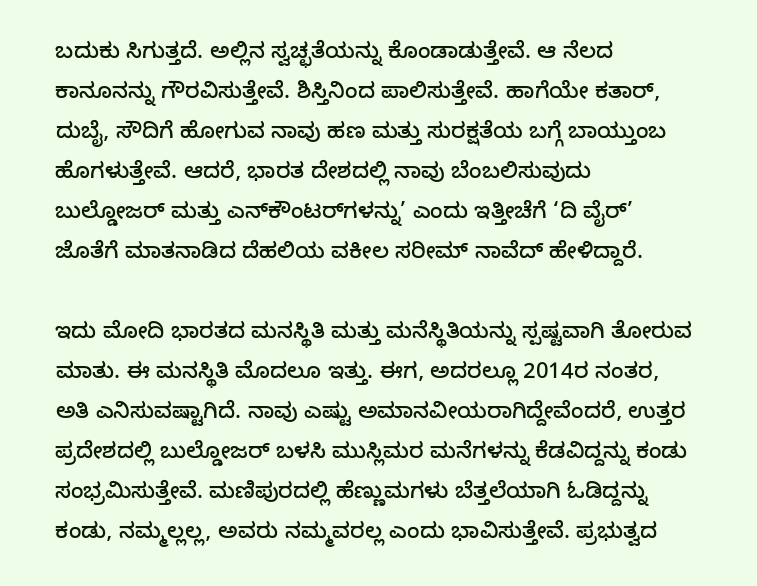ಬದುಕು ಸಿಗುತ್ತದೆ. ಅಲ್ಲಿನ ಸ್ವಚ್ಛತೆಯನ್ನು ಕೊಂಡಾಡುತ್ತೇವೆ. ಆ ನೆಲದ ಕಾನೂನನ್ನು ಗೌರವಿಸುತ್ತೇವೆ. ಶಿಸ್ತಿನಿಂದ ಪಾಲಿಸುತ್ತೇವೆ. ಹಾಗೆಯೇ ಕತಾರ್, ದುಬೈ, ಸೌದಿಗೆ ಹೋಗುವ ನಾವು ಹಣ ಮತ್ತು ಸುರಕ್ಷತೆಯ ಬಗ್ಗೆ ಬಾಯ್ತುಂಬ ಹೊಗಳುತ್ತೇವೆ. ಆದರೆ, ಭಾರತ ದೇಶದಲ್ಲಿ ನಾವು ಬೆಂಬಲಿಸುವುದು ಬುಲ್ಡೋಜರ್ ಮತ್ತು ಎನ್‌ಕೌಂಟರ್‍‌ಗಳನ್ನು’ ಎಂದು ಇತ್ತೀಚೆಗೆ ‘ದಿ ವೈರ್’ ಜೊತೆಗೆ ಮಾತನಾಡಿದ ದೆಹಲಿಯ ವಕೀಲ ಸರೀಮ್ ನಾವೆದ್ ಹೇಳಿದ್ದಾರೆ.

ಇದು ಮೋದಿ ಭಾರತದ ಮನಸ್ಥಿತಿ ಮತ್ತು ಮನೆಸ್ಥಿತಿಯನ್ನು ಸ್ಪಷ್ಟವಾಗಿ ತೋರುವ ಮಾತು. ಈ ಮನಸ್ಥಿತಿ ಮೊದಲೂ ಇತ್ತು. ಈಗ, ಅದರಲ್ಲೂ 2014ರ ನಂತರ, ಅತಿ ಎನಿಸುವಷ್ಟಾಗಿದೆ. ನಾವು ಎಷ್ಟು ಅಮಾನವೀಯರಾಗಿದ್ದೇವೆಂದರೆ, ಉತ್ತರ ಪ್ರದೇಶದಲ್ಲಿ ಬುಲ್ಡೋಜರ್ ಬಳಸಿ ಮುಸ್ಲಿಮರ ಮನೆಗಳನ್ನು ಕೆಡವಿದ್ದನ್ನು ಕಂಡು ಸಂಭ್ರಮಿಸುತ್ತೇವೆ. ಮಣಿಪುರದಲ್ಲಿ ಹೆಣ್ಣುಮಗಳು ಬೆತ್ತಲೆಯಾಗಿ ಓಡಿದ್ದನ್ನು ಕಂಡು, ನಮ್ಮಲ್ಲಲ್ಲ, ಅವರು ನಮ್ಮವರಲ್ಲ ಎಂದು ಭಾವಿಸುತ್ತೇವೆ. ಪ್ರಭುತ್ವದ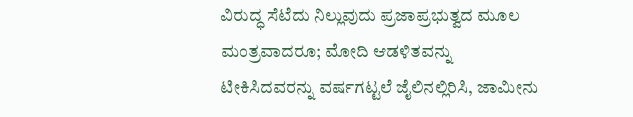ವಿರುದ್ಧ ಸೆಟೆದು ನಿಲ್ಲುವುದು ಪ್ರಜಾಪ್ರಭುತ್ವದ ಮೂಲ ಮಂತ್ರವಾದರೂ; ಮೋದಿ ಆಡಳಿತವನ್ನು ಟೀಕಿಸಿದವರನ್ನು ವರ್ಷಗಟ್ಟಲೆ ಜೈಲಿನಲ್ಲಿರಿಸಿ, ಜಾಮೀನು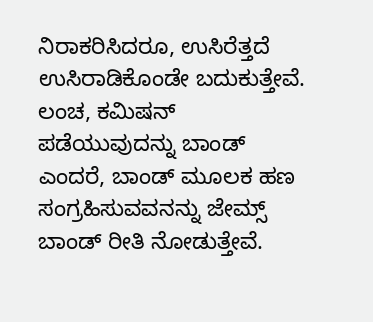ನಿರಾಕರಿಸಿದರೂ, ಉಸಿರೆತ್ತದೆ ಉಸಿರಾಡಿಕೊಂಡೇ ಬದುಕುತ್ತೇವೆ. ಲಂಚ, ಕಮಿಷನ್ ಪಡೆಯುವುದನ್ನು ಬಾಂಡ್ ಎಂದರೆ, ಬಾಂಡ್ ಮೂಲಕ ಹಣ ಸಂಗ್ರಹಿಸುವವನನ್ನು ಜೇಮ್ಸ್ ಬಾಂಡ್ ರೀತಿ ನೋಡುತ್ತೇವೆ.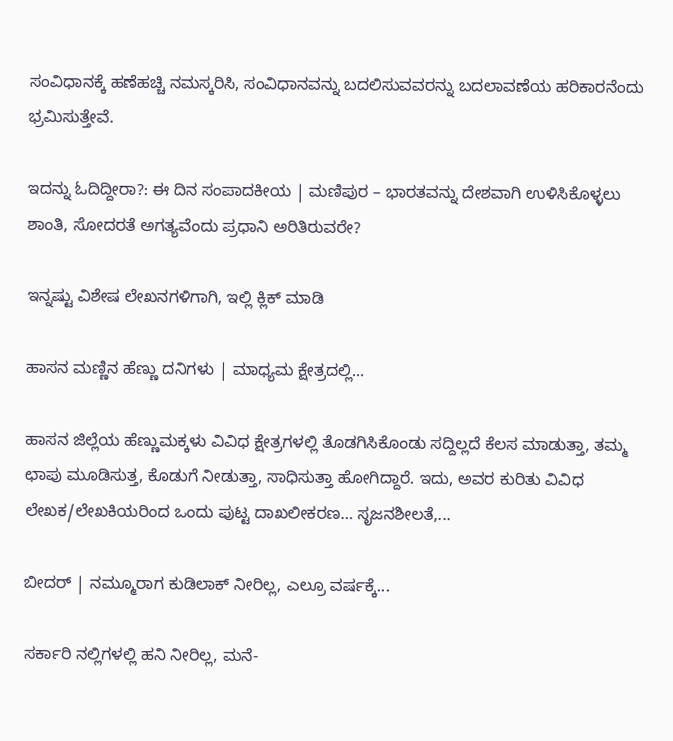ಸಂವಿಧಾನಕ್ಕೆ ಹಣೆಹಚ್ಚಿ ನಮಸ್ಕರಿಸಿ, ಸಂವಿಧಾನವನ್ನು ಬದಲಿಸುವವರನ್ನು ಬದಲಾವಣೆಯ ಹರಿಕಾರನೆಂದು ಭ್ರಮಿಸುತ್ತೇವೆ.

ಇದನ್ನು ಓದಿದ್ದೀರಾ?: ಈ ದಿನ ಸಂಪಾದಕೀಯ | ಮಣಿಪುರ – ಭಾರತವನ್ನು ದೇಶವಾಗಿ ಉಳಿಸಿಕೊಳ್ಳಲು ಶಾಂತಿ, ಸೋದರತೆ ಅಗತ್ಯವೆಂದು ಪ್ರಧಾನಿ ಅರಿತಿರುವರೇ?

ಇನ್ನಷ್ಟು ವಿಶೇಷ ಲೇಖನಗಳಿಗಾಗಿ, ಇಲ್ಲಿ ಕ್ಲಿಕ್ ಮಾಡಿ

ಹಾಸನ ಮಣ್ಣಿನ ಹೆಣ್ಣು ದನಿಗಳು | ಮಾಧ್ಯಮ ಕ್ಷೇತ್ರದಲ್ಲಿ...

ಹಾಸನ ಜಿಲ್ಲೆಯ ಹೆಣ್ಣುಮಕ್ಕಳು ವಿವಿಧ ಕ್ಷೇತ್ರಗಳಲ್ಲಿ ತೊಡಗಿಸಿಕೊಂಡು ಸದ್ದಿಲ್ಲದೆ ಕೆಲಸ ಮಾಡುತ್ತಾ, ತಮ್ಮ ಛಾಪು ಮೂಡಿಸುತ್ತ, ಕೊಡುಗೆ ನೀಡುತ್ತಾ, ಸಾಧಿಸುತ್ತಾ ಹೋಗಿದ್ದಾರೆ. ಇದು, ಅವರ ಕುರಿತು ವಿವಿಧ ಲೇಖಕ/ಲೇಖಕಿಯರಿಂದ ಒಂದು ಪುಟ್ಟ ದಾಖಲೀಕರಣ… ಸೃಜನಶೀಲತೆ,...

ಬೀದರ್ | ನಮ್ಮೂರಾಗ ಕುಡಿಲಾಕ್ ನೀರಿಲ್ಲ, ಎಲ್ರೂ ವರ್ಷಕ್ಕೆ...

ಸರ್ಕಾರಿ ನಲ್ಲಿಗಳಲ್ಲಿ ಹನಿ ನೀರಿಲ್ಲ, ಮನೆ-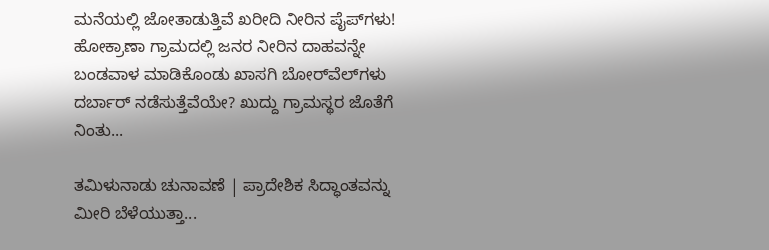ಮನೆಯಲ್ಲಿ ಜೋತಾಡುತ್ತಿವೆ ಖರೀದಿ ನೀರಿನ ಪೈಪ್‌ಗಳು! ಹೋಕ್ರಾಣಾ ಗ್ರಾಮದಲ್ಲಿ ಜನರ ನೀರಿನ ದಾಹವನ್ನೇ ಬಂಡವಾಳ ಮಾಡಿಕೊಂಡು ಖಾಸಗಿ ಬೋರ್‌ವೆಲ್‌ಗಳು ದರ್ಬಾರ್‌ ನಡೆಸುತ್ತೆವೆಯೇ? ಖುದ್ದು ಗ್ರಾಮಸ್ಥರ ಜೊತೆಗೆ ನಿಂತು...

ತಮಿಳುನಾಡು ಚುನಾವಣೆ | ಪ್ರಾದೇಶಿಕ ಸಿದ್ಧಾಂತವನ್ನು ಮೀರಿ ಬೆಳೆಯುತ್ತಾ...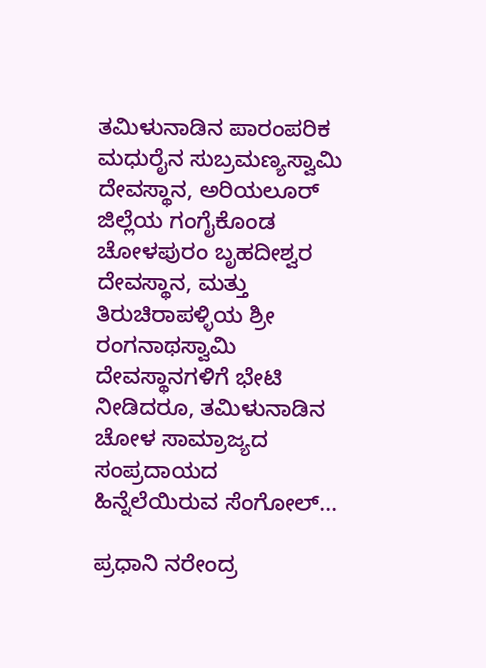ತಮಿಳುನಾಡಿನ ಪಾರಂಪರಿಕ ಮಧುರೈನ ಸುಬ್ರಮಣ್ಯಸ್ವಾಮಿ ದೇವಸ್ಥಾನ, ಅರಿಯಲೂರ್ ಜಿಲ್ಲೆಯ ಗಂಗೈಕೊಂಡ ಚೋಳಪುರಂ ಬೃಹದೀಶ್ವರ ದೇವಸ್ಥಾನ, ಮತ್ತು ತಿರುಚಿರಾಪಳ್ಳಿಯ ಶ್ರೀ ರಂಗನಾಥಸ್ವಾಮಿ ದೇವಸ್ಥಾನಗಳಿಗೆ ಭೇಟಿ ನೀಡಿದರೂ, ತಮಿಳುನಾಡಿನ ಚೋಳ ಸಾಮ್ರಾಜ್ಯದ ಸಂಪ್ರದಾಯದ ಹಿನ್ನೆಲೆಯಿರುವ ಸೆಂಗೋಲ್...

ಪ್ರಧಾನಿ ನರೇಂದ್ರ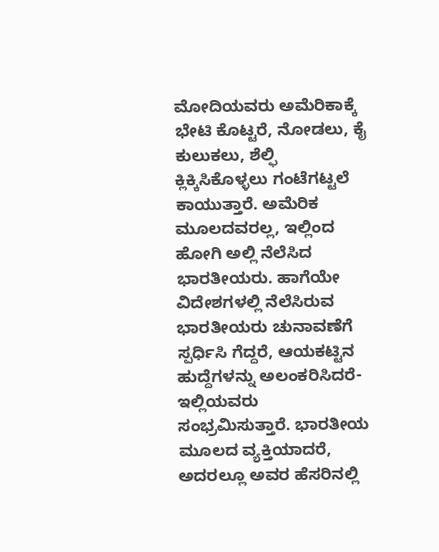ಮೋದಿಯವರು ಅಮೆರಿಕಾಕ್ಕೆ ಭೇಟಿ ಕೊಟ್ಟರೆ, ನೋಡಲು, ಕೈ ಕುಲುಕಲು, ಶೆಲ್ಫಿ ಕ್ಲಿಕ್ಕಿಸಿಕೊಳ್ಳಲು ಗಂಟೆಗಟ್ಟಲೆ ಕಾಯುತ್ತಾರೆ. ಅಮೆರಿಕ ಮೂಲದವರಲ್ಲ, ಇಲ್ಲಿಂದ ಹೋಗಿ ಅಲ್ಲಿ ನೆಲೆಸಿದ ಭಾರತೀಯರು. ಹಾಗೆಯೇ ವಿದೇಶಗಳಲ್ಲಿ ನೆಲೆಸಿರುವ ಭಾರತೀಯರು ಚುನಾವಣೆಗೆ ಸ್ಪರ್ಧಿಸಿ ಗೆದ್ದರೆ, ಆಯಕಟ್ಟಿನ ಹುದ್ದೆಗಳನ್ನು ಅಲಂಕರಿಸಿದರೆ- ಇಲ್ಲಿಯವರು ಸಂಭ್ರಮಿಸುತ್ತಾರೆ. ಭಾರತೀಯ ಮೂಲದ ವ್ಯಕ್ತಿಯಾದರೆ, ಅದರಲ್ಲೂ ಅವರ ಹೆಸರಿನಲ್ಲಿ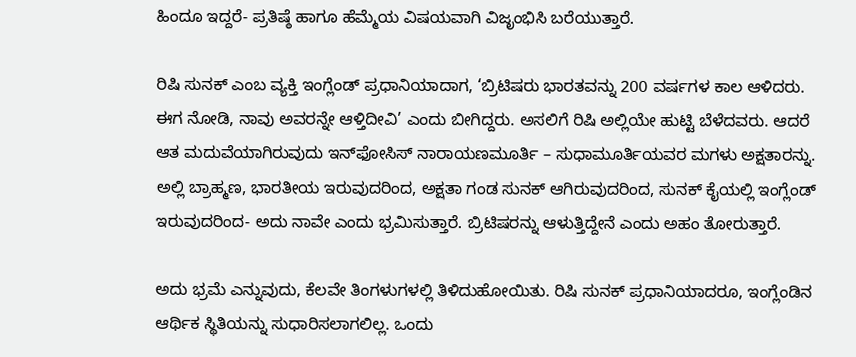ಹಿಂದೂ ಇದ್ದರೆ- ಪ್ರತಿಷ್ಠೆ ಹಾಗೂ ಹೆಮ್ಮೆಯ ವಿಷಯವಾಗಿ ವಿಜೃಂಭಿಸಿ ಬರೆಯುತ್ತಾರೆ.

ರಿಷಿ ಸುನಕ್ ಎಂಬ ವ್ಯಕ್ತಿ ಇಂಗ್ಲೆಂಡ್ ಪ್ರಧಾನಿಯಾದಾಗ, ‘ಬ್ರಿಟಿಷರು ಭಾರತವನ್ನು 200 ವರ್ಷಗಳ ಕಾಲ ಆಳಿದರು. ಈಗ ನೋಡಿ, ನಾವು ಅವರನ್ನೇ ಆಳ್ತಿದೀವಿ’ ಎಂದು ಬೀಗಿದ್ದರು. ಅಸಲಿಗೆ ರಿಷಿ ಅಲ್ಲಿಯೇ ಹುಟ್ಟಿ ಬೆಳೆದವರು. ಆದರೆ ಆತ ಮದುವೆಯಾಗಿರುವುದು ಇನ್‌ಫೋಸಿಸ್ ನಾರಾಯಣಮೂರ್ತಿ – ಸುಧಾಮೂರ್ತಿಯವರ ಮಗಳು ಅಕ್ಷತಾರನ್ನು. ಅಲ್ಲಿ ಬ್ರಾಹ್ಮಣ, ಭಾರತೀಯ ಇರುವುದರಿಂದ, ಅಕ್ಷತಾ ಗಂಡ ಸುನಕ್ ಆಗಿರುವುದರಿಂದ, ಸುನಕ್ ಕೈಯಲ್ಲಿ ಇಂಗ್ಲೆಂಡ್ ಇರುವುದರಿಂದ- ಅದು ನಾವೇ ಎಂದು ಭ್ರಮಿಸುತ್ತಾರೆ. ಬ್ರಿಟಿಷರನ್ನು ಆಳುತ್ತಿದ್ದೇನೆ ಎಂದು ಅಹಂ ತೋರುತ್ತಾರೆ.

ಅದು ಭ್ರಮೆ ಎನ್ನುವುದು, ಕೆಲವೇ ತಿಂಗಳುಗಳಲ್ಲಿ ತಿಳಿದುಹೋಯಿತು. ರಿಷಿ ಸುನಕ್ ಪ್ರಧಾನಿಯಾದರೂ, ಇಂಗ್ಲೆಂಡಿನ ಆರ್ಥಿಕ ಸ್ಥಿತಿಯನ್ನು ಸುಧಾರಿಸಲಾಗಲಿಲ್ಲ. ಒಂದು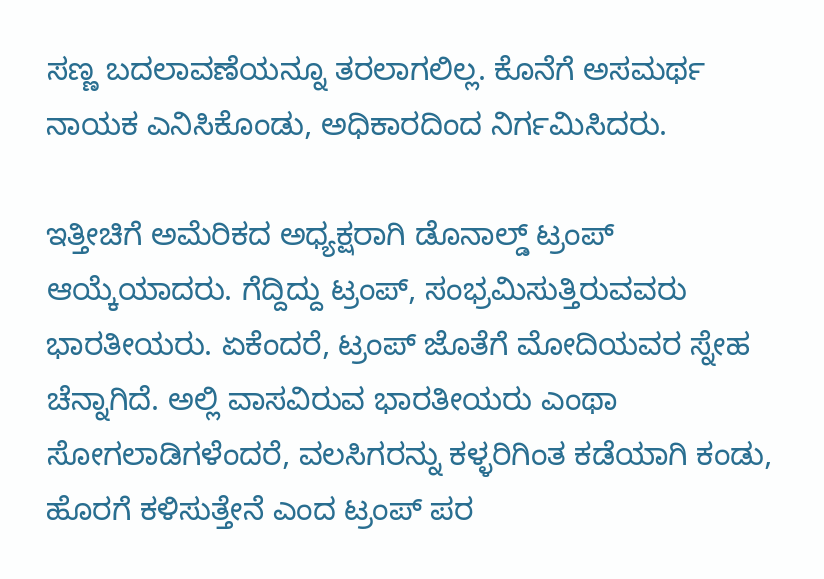ಸಣ್ಣ ಬದಲಾವಣೆಯನ್ನೂ ತರಲಾಗಲಿಲ್ಲ. ಕೊನೆಗೆ ಅಸಮರ್ಥ ನಾಯಕ ಎನಿಸಿಕೊಂಡು, ಅಧಿಕಾರದಿಂದ ನಿರ್ಗಮಿಸಿದರು.

ಇತ್ತೀಚಿಗೆ ಅಮೆರಿಕದ ಅಧ್ಯಕ್ಷರಾಗಿ ಡೊನಾಲ್ಡ್ ಟ್ರಂಪ್ ಆಯ್ಕೆಯಾದರು. ಗೆದ್ದಿದ್ದು ಟ್ರಂಪ್, ಸಂಭ್ರಮಿಸುತ್ತಿರುವವರು ಭಾರತೀಯರು. ಏಕೆಂದರೆ, ಟ್ರಂಪ್ ಜೊತೆಗೆ ಮೋದಿಯವರ ಸ್ನೇಹ ಚೆನ್ನಾಗಿದೆ. ಅಲ್ಲಿ ವಾಸವಿರುವ ಭಾರತೀಯರು ಎಂಥಾ ಸೋಗಲಾಡಿಗಳೆಂದರೆ, ವಲಸಿಗರನ್ನು ಕಳ್ಳರಿಗಿಂತ ಕಡೆಯಾಗಿ ಕಂಡು, ಹೊರಗೆ ಕಳಿಸುತ್ತೇನೆ ಎಂದ ಟ್ರಂಪ್ ಪರ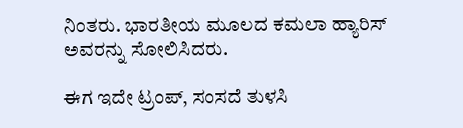ನಿಂತರು. ಭಾರತೀಯ ಮೂಲದ ಕಮಲಾ ಹ್ಯಾರಿಸ್ ಅವರನ್ನು ಸೋಲಿಸಿದರು.

ಈಗ ಇದೇ ಟ್ರಂಪ್, ಸಂಸದೆ ತುಳಸಿ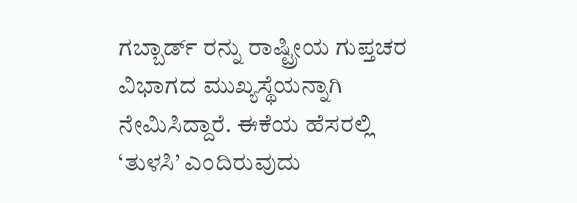ಗಬ್ಬಾರ್ಡ್‌ ರನ್ನು ರಾಷ್ಟ್ರೀಯ ಗುಪ್ತಚರ ವಿಭಾಗದ ಮುಖ್ಯಸ್ಥೆಯನ್ನಾಗಿ ನೇಮಿಸಿದ್ದಾರೆ. ಈಕೆಯ ಹೆಸರಲ್ಲಿ ‘ತುಳಸಿ’ ಎಂದಿರುವುದು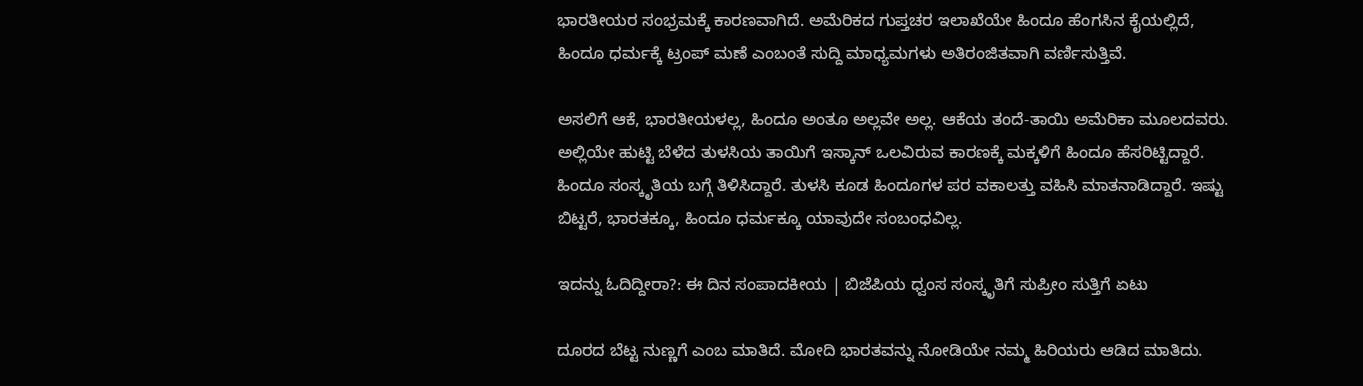ಭಾರತೀಯರ ಸಂಭ್ರಮಕ್ಕೆ ಕಾರಣವಾಗಿದೆ. ಅಮೆರಿಕದ ಗುಪ್ತಚರ ಇಲಾಖೆಯೇ ಹಿಂದೂ ಹೆಂಗಸಿನ ಕೈಯಲ್ಲಿದೆ, ಹಿಂದೂ ಧರ್ಮಕ್ಕೆ ಟ್ರಂಪ್ ಮಣೆ ಎಂಬಂತೆ ಸುದ್ದಿ ಮಾಧ್ಯಮಗಳು ಅತಿರಂಜಿತವಾಗಿ ವರ್ಣಿಸುತ್ತಿವೆ.

ಅಸಲಿಗೆ ಆಕೆ, ಭಾರತೀಯಳಲ್ಲ, ಹಿಂದೂ ಅಂತೂ ಅಲ್ಲವೇ ಅಲ್ಲ. ಆಕೆಯ ತಂದೆ-ತಾಯಿ ಅಮೆರಿಕಾ ಮೂಲದವರು. ಅಲ್ಲಿಯೇ ಹುಟ್ಟಿ ಬೆಳೆದ ತುಳಸಿಯ ತಾಯಿಗೆ ಇಸ್ಕಾನ್ ಒಲವಿರುವ ಕಾರಣಕ್ಕೆ ಮಕ್ಕಳಿಗೆ ಹಿಂದೂ ಹೆಸರಿಟ್ಟಿದ್ದಾರೆ. ಹಿಂದೂ ಸಂಸ್ಕೃತಿಯ ಬಗ್ಗೆ ತಿಳಿಸಿದ್ದಾರೆ. ತುಳಸಿ ಕೂಡ ಹಿಂದೂಗಳ ಪರ ವಕಾಲತ್ತು ವಹಿಸಿ ಮಾತನಾಡಿದ್ದಾರೆ. ಇಷ್ಟು ಬಿಟ್ಟರೆ, ಭಾರತಕ್ಕೂ, ಹಿಂದೂ ಧರ್ಮಕ್ಕೂ ಯಾವುದೇ ಸಂಬಂಧವಿಲ್ಲ.

ಇದನ್ನು ಓದಿದ್ದೀರಾ?: ಈ ದಿನ ಸಂಪಾದಕೀಯ | ಬಿಜೆಪಿಯ ಧ್ವಂಸ ಸಂಸ್ಕೃತಿಗೆ ಸುಪ್ರೀಂ ಸುತ್ತಿಗೆ ಏಟು

ದೂರದ ಬೆಟ್ಟ ನುಣ್ಣಗೆ ಎಂಬ ಮಾತಿದೆ. ಮೋದಿ ಭಾರತವನ್ನು ನೋಡಿಯೇ ನಮ್ಮ ಹಿರಿಯರು ಆಡಿದ ಮಾತಿದು.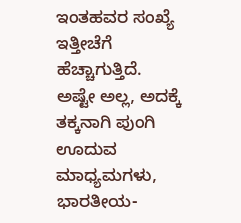ಇಂತಹವರ ಸಂಖ್ಯೆ ಇತ್ತೀಚೆಗೆ ಹೆಚ್ಚಾಗುತ್ತಿದೆ. ಅಷ್ಟೇ ಅಲ್ಲ, ಅದಕ್ಕೆ ತಕ್ಕನಾಗಿ ಪುಂಗಿ ಊದುವ ಮಾಧ್ಯಮಗಳು, ಭಾರತೀಯ-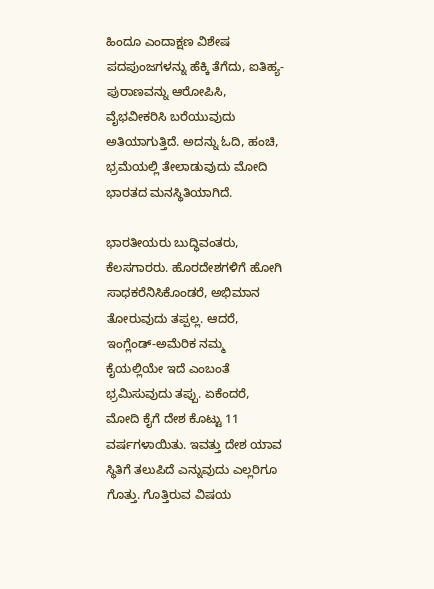ಹಿಂದೂ ಎಂದಾಕ್ಷಣ ವಿಶೇಷ ಪದಪುಂಜಗಳನ್ನು ಹೆಕ್ಕಿ ತೆಗೆದು, ಐತಿಹ್ಯ-ಪುರಾಣವನ್ನು ಆರೋಪಿಸಿ, ವೈಭವೀಕರಿಸಿ ಬರೆಯುವುದು ಅತಿಯಾಗುತ್ತಿದೆ. ಅದನ್ನು ಓದಿ, ಹಂಚಿ, ಭ್ರಮೆಯಲ್ಲಿ ತೇಲಾಡುವುದು ಮೋದಿ ಭಾರತದ ಮನಸ್ಥಿತಿಯಾಗಿದೆ.

ಭಾರತೀಯರು ಬುದ್ಧಿವಂತರು, ಕೆಲಸಗಾರರು. ಹೊರದೇಶಗಳಿಗೆ ಹೋಗಿ ಸಾಧಕರೆನಿಸಿಕೊಂಡರೆ, ಅಭಿಮಾನ ತೋರುವುದು ತಪ್ಪಲ್ಲ. ಆದರೆ, ಇಂಗ್ಲೆಂಡ್-ಅಮೆರಿಕ ನಮ್ಮ ಕೈಯಲ್ಲಿಯೇ ಇದೆ ಎಂಬಂತೆ ಭ್ರಮಿಸುವುದು ತಪ್ಪು. ಏಕೆಂದರೆ, ಮೋದಿ ಕೈಗೆ ದೇಶ ಕೊಟ್ಟು 11 ವರ್ಷಗಳಾಯಿತು. ಇವತ್ತು ದೇಶ ಯಾವ ಸ್ಥಿತಿಗೆ ತಲುಪಿದೆ ಎನ್ನುವುದು ಎಲ್ಲರಿಗೂ ಗೊತ್ತು. ಗೊತ್ತಿರುವ ವಿಷಯ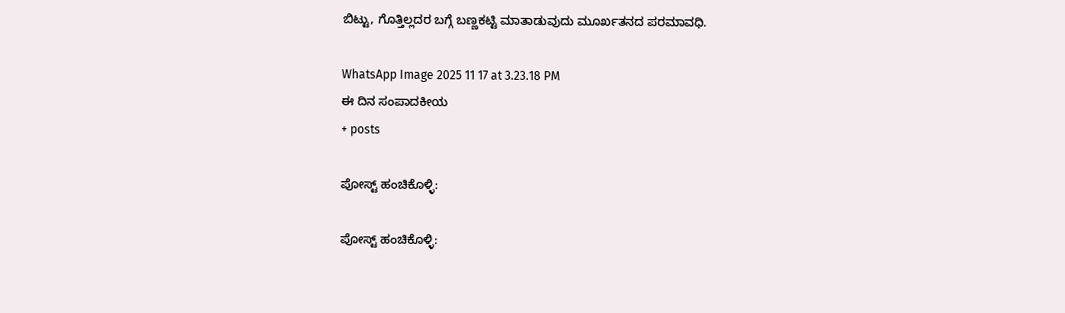ಬಿಟ್ಟು, ಗೊತ್ತಿಲ್ಲದರ ಬಗ್ಗೆ ಬಣ್ಣಕಟ್ಟಿ ಮಾತಾಡುವುದು ಮೂರ್ಖತನದ ಪರಮಾವಧಿ.

WhatsApp Image 2025 11 17 at 3.23.18 PM
ಈ ದಿನ ಸಂಪಾದಕೀಯ
+ posts

ಪೋಸ್ಟ್ ಹಂಚಿಕೊಳ್ಳಿ:

ಪೋಸ್ಟ್ ಹಂಚಿಕೊಳ್ಳಿ: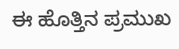ಈ ಹೊತ್ತಿನ ಪ್ರಮುಖ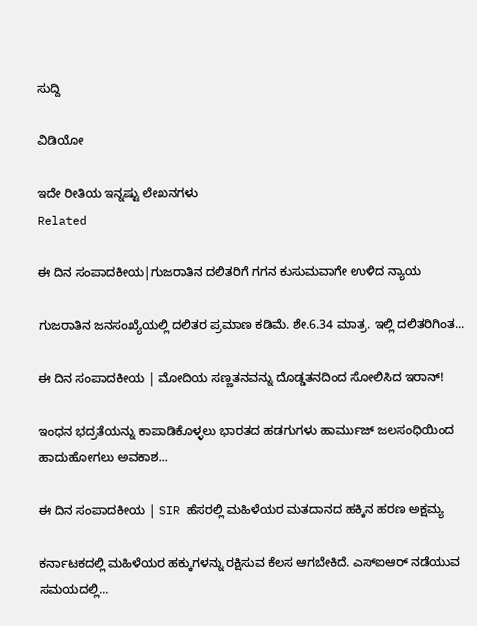ಸುದ್ದಿ

ವಿಡಿಯೋ

ಇದೇ ರೀತಿಯ ಇನ್ನಷ್ಟು ಲೇಖನಗಳು
Related

ಈ ದಿನ ಸಂಪಾದಕೀಯ|ಗುಜರಾತಿನ ದಲಿತರಿಗೆ ಗಗನ ಕುಸುಮವಾಗೇ ಉಳಿದ ನ್ಯಾಯ

ಗುಜರಾತಿನ ಜನಸಂಖ್ಯೆಯಲ್ಲಿ ದಲಿತರ ಪ್ರಮಾಣ ಕಡಿಮೆ. ಶೇ.6.34 ಮಾತ್ರ. ಇಲ್ಲಿ ದಲಿತರಿಗಿಂತ...

ಈ ದಿನ ಸಂಪಾದಕೀಯ | ಮೋದಿಯ ಸಣ್ಣತನವನ್ನು ದೊಡ್ಡತನದಿಂದ ಸೋಲಿಸಿದ ಇರಾನ್‌!

ಇಂಧನ ಭದ್ರತೆಯನ್ನು ಕಾಪಾಡಿಕೊಳ್ಳಲು ಭಾರತದ ಹಡಗುಗಳು ಹಾರ್ಮುಜ್ ಜಲಸಂಧಿಯಿಂದ ಹಾದುಹೋಗಲು ಅವಕಾಶ...

ಈ ದಿನ ಸಂಪಾದಕೀಯ | SIR ಹೆಸರಲ್ಲಿ ಮಹಿಳೆಯರ ಮತದಾನದ ಹಕ್ಕಿನ ಹರಣ ಅಕ್ಷಮ್ಯ

ಕರ್ನಾಟಕದಲ್ಲಿ ಮಹಿಳೆಯರ ಹಕ್ಕುಗಳನ್ನು ರಕ್ಷಿಸುವ ಕೆಲಸ ಆಗಬೇಕಿದೆ. ಎಸ್‌ಐಆರ್‌ ನಡೆಯುವ ಸಮಯದಲ್ಲಿ...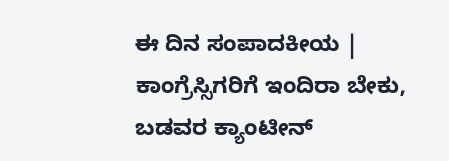ಈ ದಿನ ಸಂಪಾದಕೀಯ | ಕಾಂಗ್ರೆಸ್ಸಿಗರಿಗೆ ಇಂದಿರಾ ಬೇಕು, ಬಡವರ ಕ್ಯಾಂಟೀನ್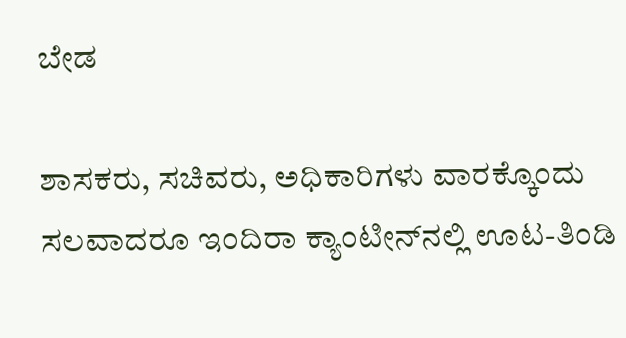ಬೇಡ

ಶಾಸಕರು, ಸಚಿವರು, ಅಧಿಕಾರಿಗಳು ವಾರಕ್ಕೊಂದು ಸಲವಾದರೂ ಇಂದಿರಾ ಕ್ಯಾಂಟೀನ್‌ನಲ್ಲಿ ಊಟ-ತಿಂಡಿ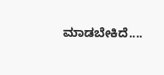ಮಾಡಬೇಕಿದೆ....